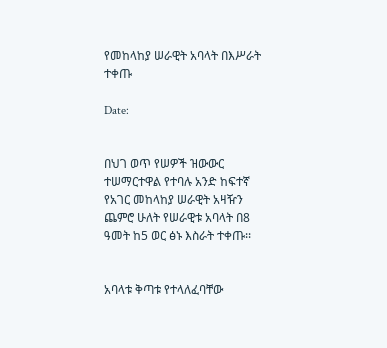የመከላከያ ሠራዊት አባላት በእሥራት ተቀጡ

Date:


በህገ ወጥ የሠዎች ዝውውር ተሠማርተዋል የተባሉ አንድ ከፍተኛ የአገር መከላከያ ሠራዊት አዛዥን ጨምሮ ሁለት የሠራዊቱ አባላት በ8 ዓመት ከ5 ወር ፅኑ እስራት ተቀጡ፡፡


አባላቱ ቅጣቱ የተላለፈባቸው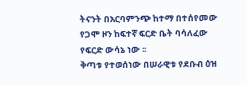ትናንት በአርባምንጭ ከተማ በተሰየመው የጋሞ ዞን ከፍተኛ ፍርድ ቤት ባሳለፈው የፍርድ ውሳኔ ነው ፡፡
ቅጣቱ የተወሰነው በሠራዊቱ የደቡብ ዕዝ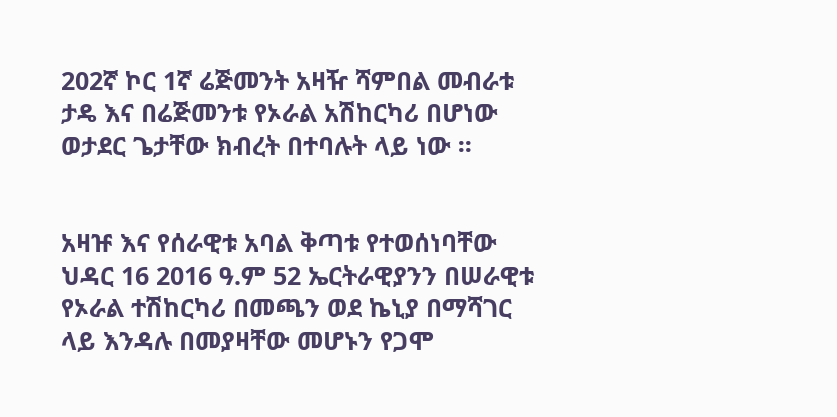202ኛ ኮር 1ኛ ሬጅመንት አዛዥ ሻምበል መብራቱ ታዴ እና በሬጅመንቱ የኦራል አሽከርካሪ በሆነው ወታደር ጌታቸው ክብረት በተባሉት ላይ ነው ፡፡


አዛዡ እና የሰራዊቱ አባል ቅጣቱ የተወሰነባቸው ህዳር 16 2016 ዓ.ም 52 ኤርትራዊያንን በሠራዊቱ የኦራል ተሽከርካሪ በመጫን ወደ ኬኒያ በማሻገር ላይ እንዳሉ በመያዛቸው መሆኑን የጋሞ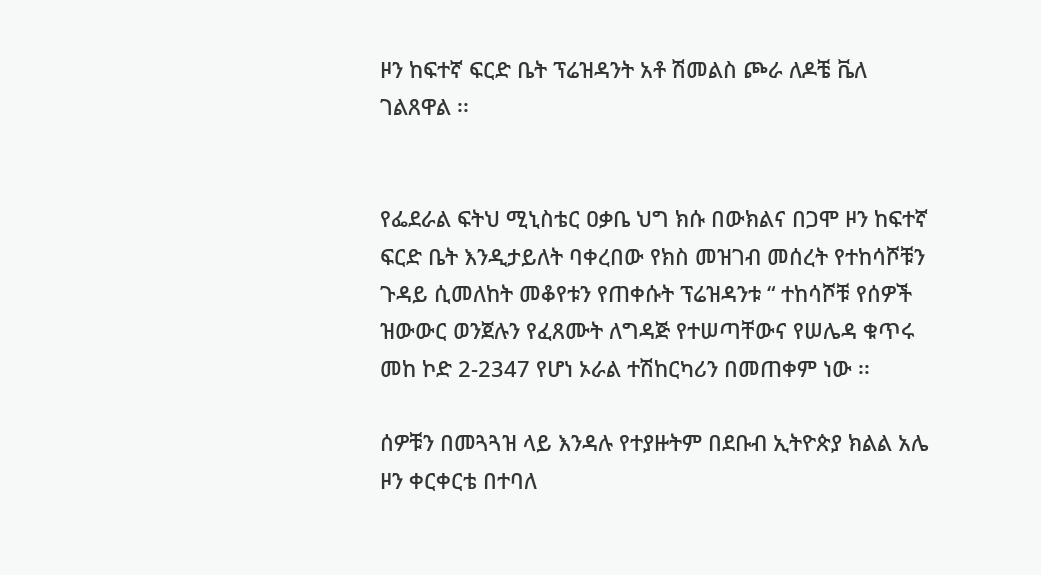ዞን ከፍተኛ ፍርድ ቤት ፕሬዝዳንት አቶ ሽመልስ ጮራ ለዶቼ ቬለ ገልጸዋል ፡፡


የፌደራል ፍትህ ሚኒስቴር ዐቃቤ ህግ ክሱ በውክልና በጋሞ ዞን ከፍተኛ ፍርድ ቤት እንዲታይለት ባቀረበው የክስ መዝገብ መሰረት የተከሳሾቹን ጉዳይ ሲመለከት መቆየቱን የጠቀሱት ፕሬዝዳንቱ “ ተከሳሾቹ የሰዎች ዝውውር ወንጀሉን የፈጸሙት ለግዳጅ የተሠጣቸውና የሠሌዳ ቁጥሩ መከ ኮድ 2-2347 የሆነ ኦራል ተሽከርካሪን በመጠቀም ነው ፡፡

ሰዎቹን በመጓጓዝ ላይ እንዳሉ የተያዙትም በደቡብ ኢትዮጵያ ክልል አሌ ዞን ቀርቀርቴ በተባለ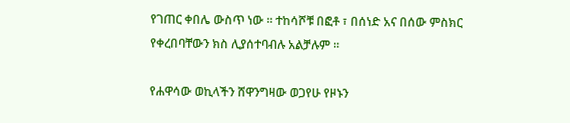የገጠር ቀበሌ ውስጥ ነው ፡፡ ተከሳሾቹ በፎቶ ፣ በሰነድ አና በሰው ምስክር የቀረበባቸውን ክስ ሊያሰተባብሉ አልቻሉም ፡፡

የሐዋሳው ወኪላችን ሸዋንግዛው ወጋየሁ የዞኑን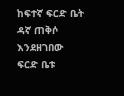ከፍተኛ ፍርድ ቤት ዳኛ ጠቅሶ እንደዘገበው ፍርድ ቤቱ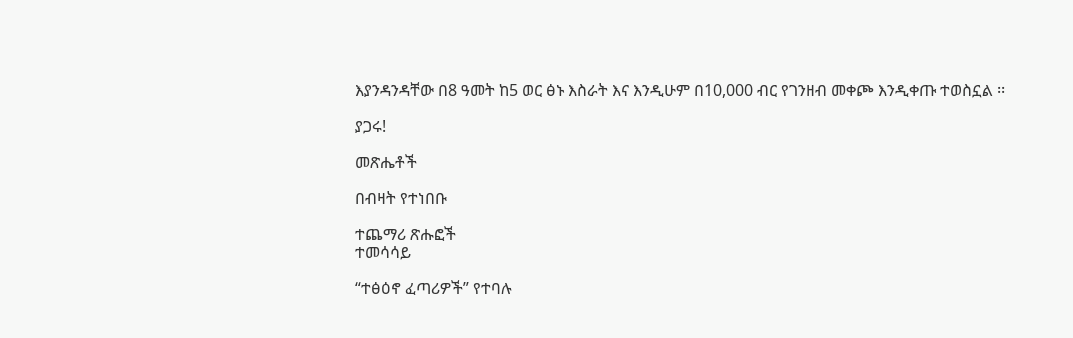እያንዳንዳቸው በ8 ዓመት ከ5 ወር ፅኑ እስራት እና እንዲሁም በ10,000 ብር የገንዘብ መቀጮ እንዲቀጡ ተወስኗል ፡፡

ያጋሩ!

መጽሔቶች

በብዛት የተነበቡ

ተጨማሪ ጽሑፎች
ተመሳሳይ

“ተፅዕኖ ፈጣሪዎች” የተባሉ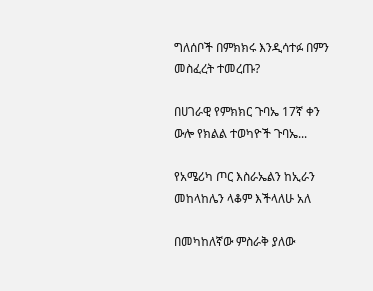ግለሰቦች በምክክሩ እንዲሳተፉ በምን መስፈረት ተመረጡ?

በሀገራዊ የምክክር ጉባኤ 17ኛ ቀን ውሎ የክልል ተወካዮች ጉባኤ...

የአሜሪካ ጦር እስራኤልን ከኢራን መከላከሌን ላቆም እችላለሁ አለ

በመካከለኛው ምስራቅ ያለው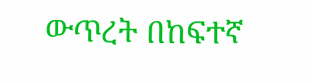ውጥረት በከፍተኛ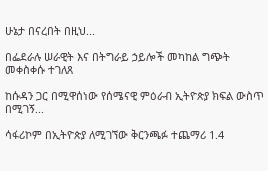ሁኔታ በናረበት በዚህ...

በፌደራሉ ሠራዊት እና በትግራይ ኃይሎች መካከል ግጭት መቀስቀሱ ተገለጸ

ከሱዳን ጋር በሚዋሰነው የሰሜናዊ ምዕራብ ኢትዮጵያ ክፍል ውስጥ በሚገኝ...

ሳፋሪኮም በኢትዮጵያ ለሚገኘው ቅርንጫፉ ተጨማሪ 1.4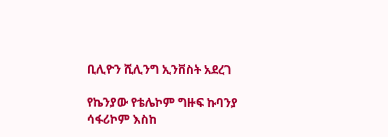ቢሊዮን ሺሊንግ ኢንቨስት አደረገ

የኬንያው የቴሌኮም ግዙፍ ኩባንያ ሳፋሪኮም እስከ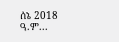ሰኔ 2018 ዓ.ም...